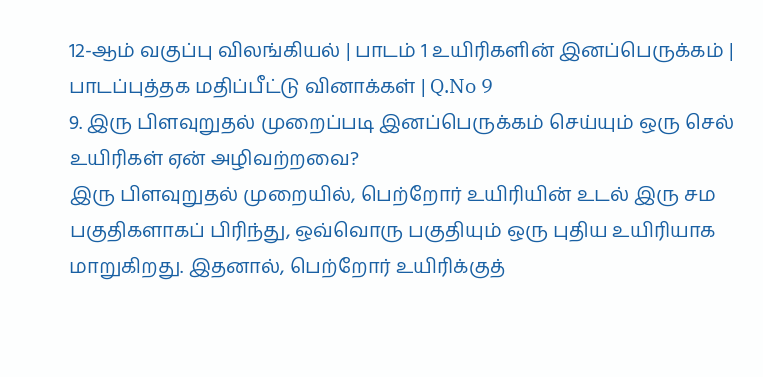12-ஆம் வகுப்பு விலங்கியல் | பாடம் 1 உயிரிகளின் இனப்பெருக்கம் | பாடப்புத்தக மதிப்பீட்டு வினாக்கள் | Q.No 9
9. இரு பிளவுறுதல் முறைப்படி இனப்பெருக்கம் செய்யும் ஒரு செல் உயிரிகள் ஏன் அழிவற்றவை?
இரு பிளவுறுதல் முறையில், பெற்றோர் உயிரியின் உடல் இரு சம பகுதிகளாகப் பிரிந்து, ஒவ்வொரு பகுதியும் ஒரு புதிய உயிரியாக மாறுகிறது. இதனால், பெற்றோர் உயிரிக்குத்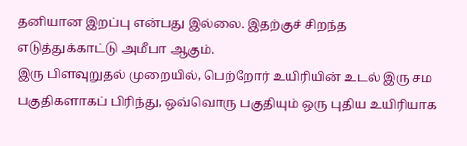தனியான இறப்பு என்பது இல்லை. இதற்குச் சிறந்த எடுத்துக்காட்டு அமீபா ஆகும்.
இரு பிளவுறுதல் முறையில், பெற்றோர் உயிரியின் உடல் இரு சம பகுதிகளாகப் பிரிந்து, ஒவ்வொரு பகுதியும் ஒரு புதிய உயிரியாக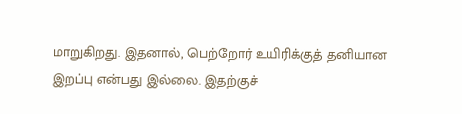மாறுகிறது. இதனால், பெற்றோர் உயிரிக்குத் தனியான இறப்பு என்பது இல்லை. இதற்குச்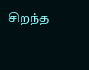சிறந்த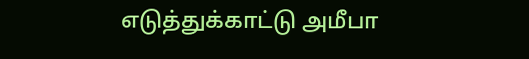எடுத்துக்காட்டு அமீபா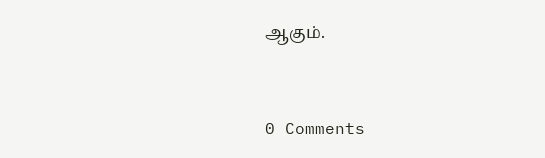ஆகும்.


0 Comments